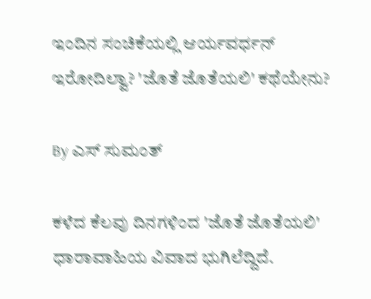ಇಂದಿನ ಸಂಚಿಕೆಯಲ್ಲಿ ಆರ್ಯವರ್ಧನ್ ಇರೋದಿಲ್ವಾ? 'ಜೊತೆ ಜೊತೆಯಲಿ' ಕಥೆಯೇನು?

By ಎಸ್ ಸುಮಂತ್

ಕಳೆದ ಕೆಲವು ದಿನಗಳಿಂದ 'ಜೊತೆ ಜೊತೆಯಲಿ' ಧಾರಾವಾಹಿಯ ವಿವಾದ ಭುಗಿಲೆದ್ದಿದೆ.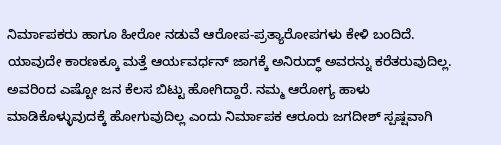ನಿರ್ಮಾಪಕರು ಹಾಗೂ ಹೀರೋ ನಡುವೆ ಆರೋಪ-ಪ್ರತ್ಯಾರೋಪಗಳು ಕೇಳಿ ಬಂದಿದೆ. ಯಾವುದೇ ಕಾರಣಕ್ಕೂ ಮತ್ತೆ ಆರ್ಯವರ್ಧನ್ ಜಾಗಕ್ಕೆ ಅನಿರುದ್ಧ್ ಅವರನ್ನು ಕರೆತರುವುದಿಲ್ಲ. ಅವರಿಂದ ಎಷ್ಟೋ ಜನ ಕೆಲಸ ಬಿಟ್ಟು ಹೋಗಿದ್ದಾರೆ. ನಮ್ಮ ಆರೋಗ್ಯ ಹಾಳು ಮಾಡಿಕೊಳ್ಳುವುದಕ್ಕೆ ಹೋಗುವುದಿಲ್ಲ ಎಂದು ನಿರ್ಮಾಪಕ ಆರೂರು ಜಗದೀಶ್ ಸ್ಪಷ್ಷವಾಗಿ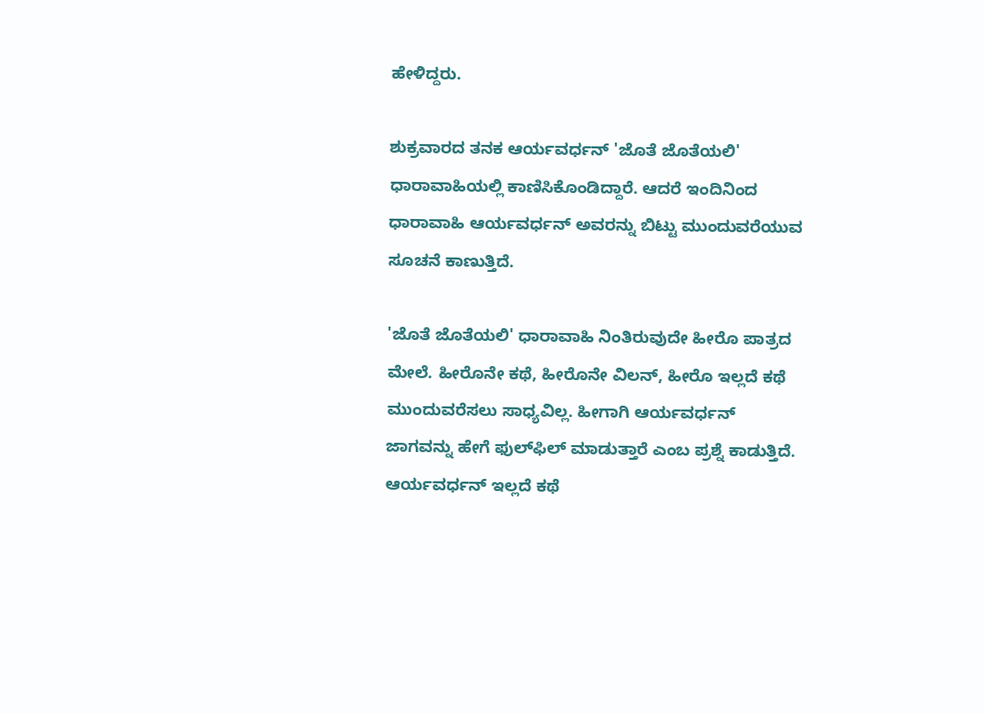ಹೇಳಿದ್ದರು.

ಶುಕ್ರವಾರದ ತನಕ ಆರ್ಯವರ್ಧನ್ 'ಜೊತೆ ಜೊತೆಯಲಿ' ಧಾರಾವಾಹಿಯಲ್ಲಿ ಕಾಣಿಸಿಕೊಂಡಿದ್ದಾರೆ. ಆದರೆ ಇಂದಿನಿಂದ ಧಾರಾವಾಹಿ ಆರ್ಯವರ್ಧನ್ ಅವರನ್ನು ಬಿಟ್ಟು ಮುಂದುವರೆಯುವ ಸೂಚನೆ ಕಾಣುತ್ತಿದೆ.

'ಜೊತೆ ಜೊತೆಯಲಿ' ಧಾರಾವಾಹಿ ನಿಂತಿರುವುದೇ ಹೀರೊ ಪಾತ್ರದ ಮೇಲೆ. ಹೀರೊನೇ ಕಥೆ, ಹೀರೊನೇ ವಿಲನ್, ಹೀರೊ ಇಲ್ಲದೆ ಕಥೆ ಮುಂದುವರೆಸಲು ಸಾಧ್ಯವಿಲ್ಲ. ಹೀಗಾಗಿ ಆರ್ಯವರ್ಧನ್ ಜಾಗವನ್ನು ಹೇಗೆ ಫುಲ್‌ಫಿಲ್ ಮಾಡುತ್ತಾರೆ ಎಂಬ ಪ್ರಶ್ನೆ ಕಾಡುತ್ತಿದೆ. ಆರ್ಯವರ್ಧನ್ ಇಲ್ಲದೆ ಕಥೆ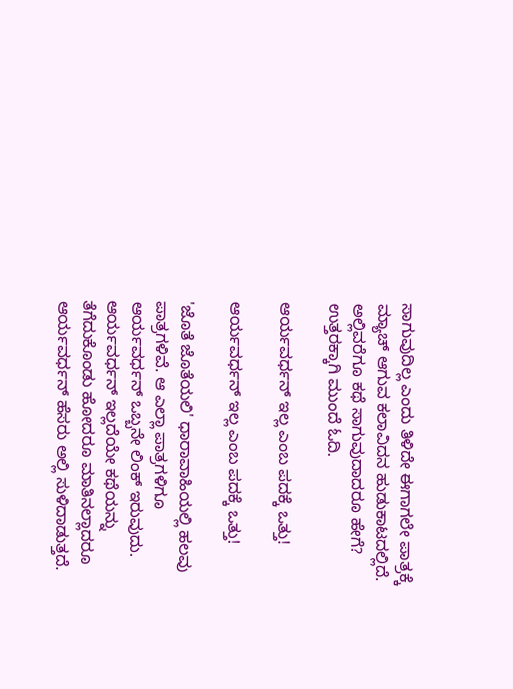ಸಾಗುವುದಿಲ್ಲ ಎಂದು ತಿಳಿದೇ ಈಗಾಗಲೇ ಪಾತ್ರಕ್ಕೆ ಮ್ಯಾಚ್ ಆಗುವ ಕಲಾವಿದನ ಹುಡುಕಾಟದಲ್ಲಿದೆ. ಅಲ್ಲಿವರೆಗೂ ಕಥೆ ಸಾಗುವುದಾದರೂ ಹೇಗೆ? ಉತ್ತರಕ್ಕಾಗಿ ಮುಂದೆ ಓದಿ.

ಆರ್ಯವರ್ಧನ್ ಇಲ್ಲ ಎಂಬ ಪದಕ್ಕೆ ಒತ್ತು!

ಆರ್ಯವರ್ಧನ್ ಇಲ್ಲ ಎಂಬ ಪದಕ್ಕೆ ಒತ್ತು!

'ಜೊತೆ ಜೊತೆಯಲಿ' ಧಾರಾವಾಹಿಯಲ್ಲಿ ಹಲವು ಪಾತ್ರಗಳಿವೆ. ಆ ಎಲ್ಲಾ ಪಾತ್ರಗಳಿಗೂ ಆರ್ಯವರ್ಧನ್ ಒಬ್ಬನೇ ಲಿಂಕ್ ಇರುವುದು. ಆರ್ಯವರ್ಧನ್ ಇಲ್ಲದೆಯೇ ಕಥೆಯನ್ನು ತೆಗೆದುಕೊಂಡು ಹೋದರೂ ಮಾತಿನಲ್ಲಾದರೂ ಆರ್ಯವರ್ಧನ್ ಹೆಸರು ಅಲ್ಲಿ ಸುಳಿದಾಡುತ್ತದೆ.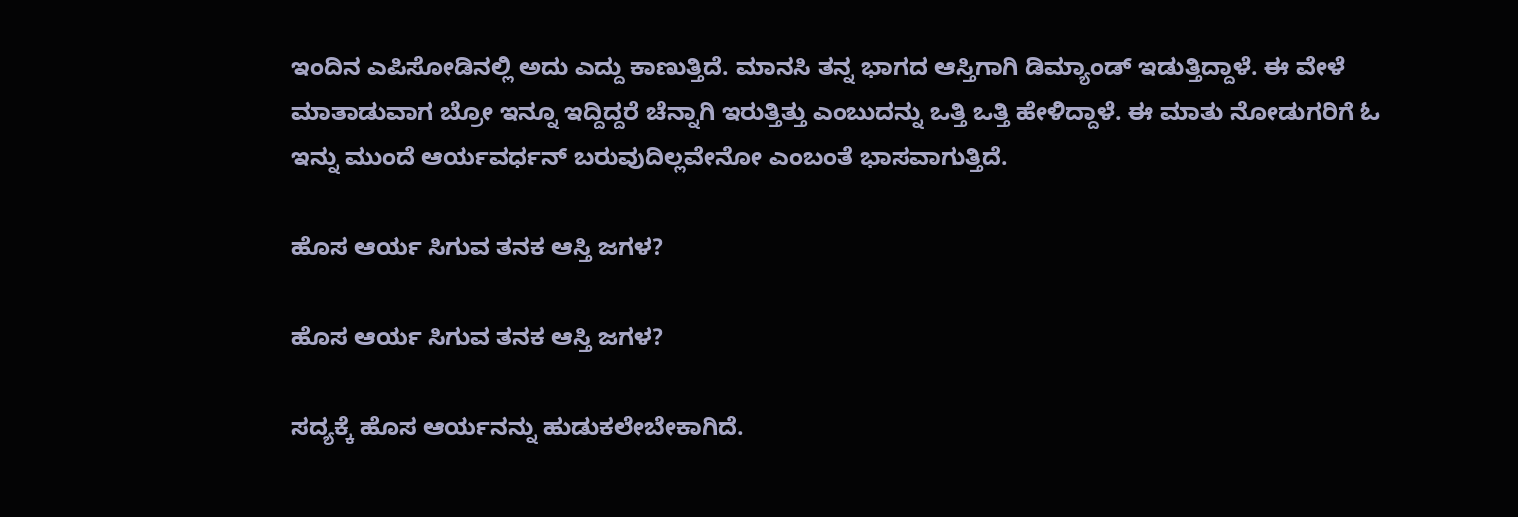ಇಂದಿನ ಎಪಿಸೋಡಿನಲ್ಲಿ ಅದು ಎದ್ದು ಕಾಣುತ್ತಿದೆ. ಮಾನಸಿ ತನ್ನ ಭಾಗದ ಆಸ್ತಿಗಾಗಿ ಡಿಮ್ಯಾಂಡ್ ಇಡುತ್ತಿದ್ದಾಳೆ. ಈ ವೇಳೆ ಮಾತಾಡುವಾಗ ಬ್ರೋ ಇನ್ನೂ ಇದ್ದಿದ್ದರೆ ಚೆನ್ನಾಗಿ ಇರುತ್ತಿತ್ತು ಎಂಬುದನ್ನು ಒತ್ತಿ ಒತ್ತಿ ಹೇಳಿದ್ದಾಳೆ. ಈ ಮಾತು ನೋಡುಗರಿಗೆ ಓ ಇನ್ನು ಮುಂದೆ ಆರ್ಯವರ್ಧನ್ ಬರುವುದಿಲ್ಲವೇನೋ ಎಂಬಂತೆ ಭಾಸವಾಗುತ್ತಿದೆ.

ಹೊಸ ಆರ್ಯ ಸಿಗುವ ತನಕ ಆಸ್ತಿ ಜಗಳ?

ಹೊಸ ಆರ್ಯ ಸಿಗುವ ತನಕ ಆಸ್ತಿ ಜಗಳ?

ಸದ್ಯಕ್ಕೆ ಹೊಸ ಆರ್ಯನನ್ನು ಹುಡುಕಲೇಬೇಕಾಗಿದೆ.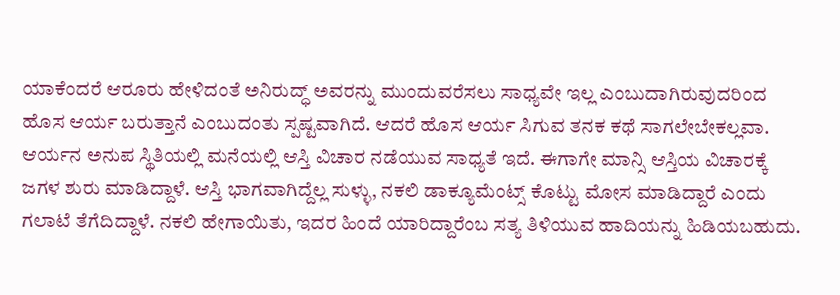ಯಾಕೆಂದರೆ ಆರೂರು ಹೇಳಿದಂತೆ ಅನಿರುದ್ಧ್ ಅವರನ್ನು ಮುಂದುವರೆಸಲು ಸಾಧ್ಯವೇ ಇಲ್ಲ ಎಂಬುದಾಗಿರುವುದರಿಂದ ಹೊಸ ಆರ್ಯ ಬರುತ್ತಾನೆ ಎಂಬುದಂತು ಸ್ಪಷ್ಟವಾಗಿದೆ. ಆದರೆ ಹೊಸ ಆರ್ಯ ಸಿಗುವ ತನಕ ಕಥೆ ಸಾಗಲೇಬೇಕಲ್ಲವಾ. ಆರ್ಯನ ಅನುಪ ಸ್ಥಿತಿಯಲ್ಲಿ ಮನೆಯಲ್ಲಿ ಆಸ್ತಿ ವಿಚಾರ ನಡೆಯುವ ಸಾಧ್ಯತೆ ಇದೆ. ಈಗಾಗೇ ಮಾನ್ಸಿ ಆಸ್ತಿಯ ವಿಚಾರಕ್ಕೆ ಜಗಳ ಶುರು ಮಾಡಿದ್ದಾಳೆ. ಆಸ್ತಿ ಭಾಗವಾಗಿದ್ದೆಲ್ಲ ಸುಳ್ಳು, ನಕಲಿ ಡಾಕ್ಯೂಮೆಂಟ್ಸ್ ಕೊಟ್ಟು ಮೋಸ ಮಾಡಿದ್ದಾರೆ ಎಂದು ಗಲಾಟೆ ತೆಗೆದಿದ್ದಾಳೆ. ನಕಲಿ ಹೇಗಾಯಿತು, ಇದರ ಹಿಂದೆ ಯಾರಿದ್ದಾರೆಂಬ ಸತ್ಯ ತಿಳಿಯುವ ಹಾದಿಯನ್ನು ಹಿಡಿಯಬಹುದು.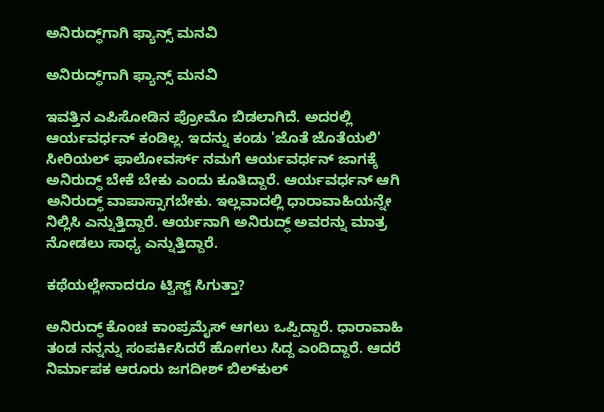ಅನಿರುದ್ಧ್‌ಗಾಗಿ ಫ್ಯಾನ್ಸ್‌ ಮನವಿ

ಅನಿರುದ್ಧ್‌ಗಾಗಿ ಫ್ಯಾನ್ಸ್‌ ಮನವಿ

ಇವತ್ತಿನ ಎಪಿಸೋಡಿನ ಪ್ರೋಮೊ ಬಿಡಲಾಗಿದೆ. ಅದರಲ್ಲಿ ಆರ್ಯವರ್ಧನ್ ಕಂಡಿಲ್ಲ. ಇದನ್ನು ಕಂಡು 'ಜೊತೆ ಜೊತೆಯಲಿ' ಸೀರಿಯಲ್ ಫಾಲೋವರ್ಸ್ ನಮಗೆ ಆರ್ಯವರ್ಧನ್ ಜಾಗಕ್ಕೆ ಅನಿರುದ್ಧ್ ಬೇಕೆ ಬೇಕು ಎಂದು ಕೂತಿದ್ದಾರೆ. ಆರ್ಯವರ್ಧನ್ ಆಗಿ ಅನಿರುದ್ಧ್ ವಾಪಾಸ್ಸಾಗಬೇಕು. ಇಲ್ಲವಾದಲ್ಲಿ ಧಾರಾವಾಹಿಯನ್ನೇ ನಿಲ್ಲಿಸಿ ಎನ್ನುತ್ತಿದ್ದಾರೆ. ಆರ್ಯನಾಗಿ ಅನಿರುದ್ಧ್ ಅವರನ್ನು ಮಾತ್ರ ನೋಡಲು ಸಾಧ್ಯ ಎನ್ನುತ್ತಿದ್ದಾರೆ.

ಕಥೆಯಲ್ಲೇನಾದರೂ ಟ್ವಿಸ್ಟ್ ಸಿಗುತ್ತಾ?

ಅನಿರುದ್ಧ್ ಕೊಂಚ ಕಾಂಪ್ರಮೈಸ್ ಆಗಲು ಒಪ್ಪಿದ್ದಾರೆ. ಧಾರಾವಾಹಿ ತಂಡ ನನ್ನನ್ನು ಸಂಪರ್ಕಿಸಿದರೆ ಹೋಗಲು ಸಿದ್ದ ಎಂದಿದ್ದಾರೆ. ಆದರೆ ನಿರ್ಮಾಪಕ ಆರೂರು ಜಗದೀಶ್ ಬಿಲ್‌ಕುಲ್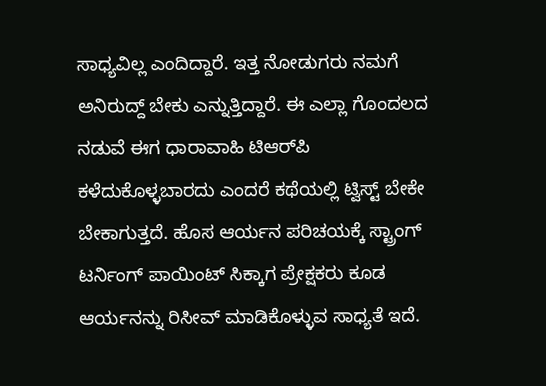ಸಾಧ್ಯವಿಲ್ಲ ಎಂದಿದ್ದಾರೆ. ಇತ್ತ ನೋಡುಗರು ನಮಗೆ ಅನಿರುದ್ದ್ ಬೇಕು ಎನ್ನುತ್ತಿದ್ದಾರೆ. ಈ ಎಲ್ಲಾ ಗೊಂದಲದ ನಡುವೆ ಈಗ ಧಾರಾವಾಹಿ ಟಿಆರ್‌ಪಿ ಕಳೆದುಕೊಳ್ಳಬಾರದು ಎಂದರೆ ಕಥೆಯಲ್ಲಿ ಟ್ವಿಸ್ಟ್ ಬೇಕೇ ಬೇಕಾಗುತ್ತದೆ. ಹೊಸ ಆರ್ಯನ ಪರಿಚಯಕ್ಕೆ ಸ್ಟ್ರಾಂಗ್ ಟರ್ನಿಂಗ್ ಪಾಯಿಂಟ್ ಸಿಕ್ಕಾಗ ಪ್ರೇಕ್ಷಕರು ಕೂಡ ಆರ್ಯನನ್ನು ರಿಸೀವ್ ಮಾಡಿಕೊಳ್ಳುವ ಸಾಧ್ಯತೆ ಇದೆ.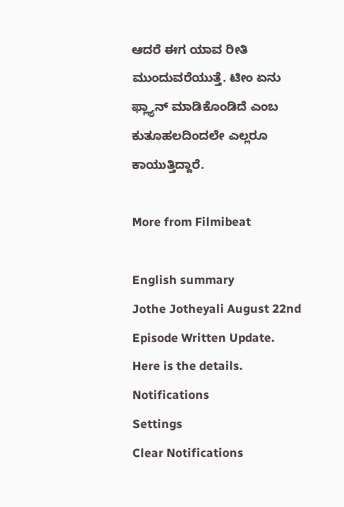ಆದರೆ ಈಗ ಯಾವ ರೀತಿ ಮುಂದುವರೆಯುತ್ತೆ. ಟೀಂ ಏನು ಫ್ಲ್ಯಾನ್ ಮಾಡಿಕೊಂಡಿದೆ ಎಂಬ ಕುತೂಹಲದಿಂದಲೇ ಎಲ್ಲರೂ ಕಾಯುತ್ತಿದ್ದಾರೆ.

More from Filmibeat

English summary
Jothe Jotheyali August 22nd Episode Written Update. Here is the details.
Notifications
Settings
Clear Notifications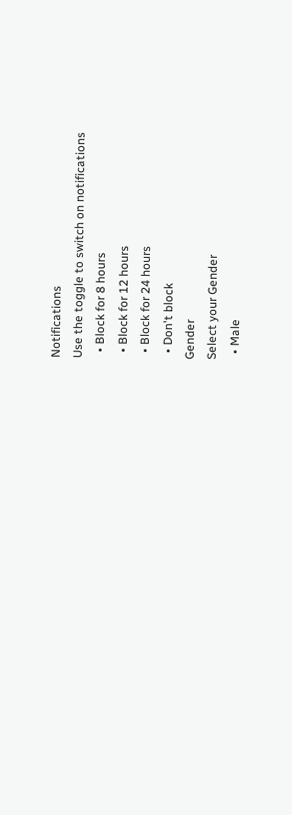Notifications
Use the toggle to switch on notifications
  • Block for 8 hours
  • Block for 12 hours
  • Block for 24 hours
  • Don't block
Gender
Select your Gender
  • Male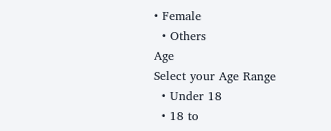• Female
  • Others
Age
Select your Age Range
  • Under 18
  • 18 to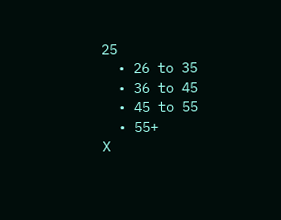25
  • 26 to 35
  • 36 to 45
  • 45 to 55
  • 55+
X